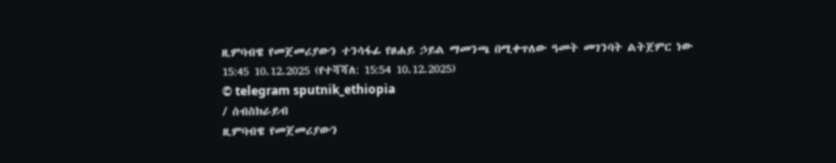ዚምባብዌ የመጀመሪያውን ተንሳፋፊ የፀሐይ ኃይል ማመንጫ በሚቀጥለው ዓመት መገንባት ልትጀምር ነው
15:45 10.12.2025 (የተሻሻለ: 15:54 10.12.2025)
© telegram sputnik_ethiopia
/ ሰብስክራይብ
ዚምባብዌ የመጀመሪያውን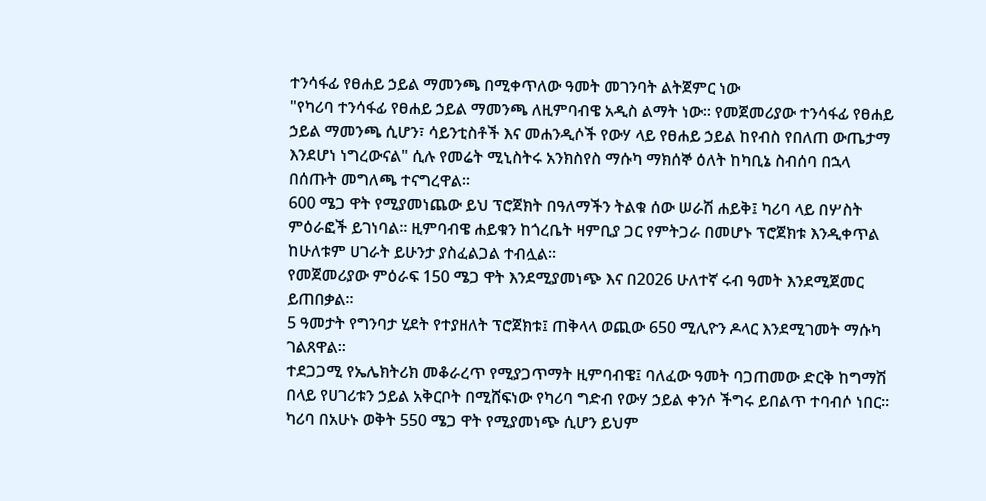ተንሳፋፊ የፀሐይ ኃይል ማመንጫ በሚቀጥለው ዓመት መገንባት ልትጀምር ነው
"የካሪባ ተንሳፋፊ የፀሐይ ኃይል ማመንጫ ለዚምባብዌ አዲስ ልማት ነው። የመጀመሪያው ተንሳፋፊ የፀሐይ ኃይል ማመንጫ ሲሆን፣ ሳይንቲስቶች እና መሐንዲሶች የውሃ ላይ የፀሐይ ኃይል ከየብስ የበለጠ ውጤታማ እንደሆነ ነግረውናል" ሲሉ የመሬት ሚኒስትሩ አንክስየስ ማሱካ ማክሰኞ ዕለት ከካቢኔ ስብሰባ በኋላ በሰጡት መግለጫ ተናግረዋል።
600 ሜጋ ዋት የሚያመነጨው ይህ ፕሮጀክት በዓለማችን ትልቁ ሰው ሠራሽ ሐይቅ፤ ካሪባ ላይ በሦስት ምዕራፎች ይገነባል፡፡ ዚምባብዌ ሐይቁን ከጎረቤት ዛምቢያ ጋር የምትጋራ በመሆኑ ፕሮጀክቱ እንዲቀጥል ከሁለቱም ሀገራት ይሁንታ ያስፈልጋል ተብሏል።
የመጀመሪያው ምዕራፍ 150 ሜጋ ዋት እንደሚያመነጭ እና በ2026 ሁለተኛ ሩብ ዓመት እንደሚጀመር ይጠበቃል።
5 ዓመታት የግንባታ ሂደት የተያዘለት ፕሮጀክቱ፤ ጠቅላላ ወጪው 650 ሚሊዮን ዶላር እንደሚገመት ማሱካ ገልጸዋል።
ተደጋጋሚ የኤሌክትሪክ መቆራረጥ የሚያጋጥማት ዚምባብዌ፤ ባለፈው ዓመት ባጋጠመው ድርቅ ከግማሽ በላይ የሀገሪቱን ኃይል አቅርቦት በሚሸፍነው የካሪባ ግድብ የውሃ ኃይል ቀንሶ ችግሩ ይበልጥ ተባብሶ ነበር። ካሪባ በአሁኑ ወቅት 550 ሜጋ ዋት የሚያመነጭ ሲሆን ይህም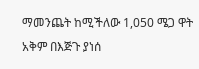ማመንጨት ከሚችለው 1,050 ሜጋ ዋት አቅም በእጅጉ ያነሰ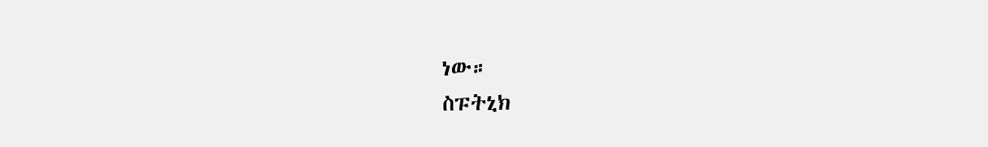ነው።
ስፑትኒክ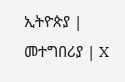ኢትዮጵያ | መተግበሪያ | X